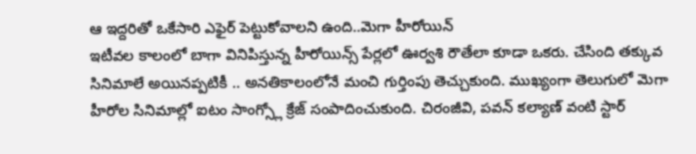ఆ ఇద్దరితో ఒకేసారి ఎఫైర్ పెట్టుకోవాలని ఉంది..మెగా హీరోయిన్
ఇటీవల కాలంలో బాగా వినిపిస్తున్న హీరోయిన్స్ పేర్లలో ఊర్వశి రౌతేలా కూడా ఒకరు. చేసింది తక్కువ సినిమాలే అయినప్పటికీ .. అనతికాలంలోనే మంచి గుర్తింపు తెచ్చుకుంది. ముఖ్యంగా తెలుగులో మెగా హీరోల సినిమాల్లో ఐటం సాంగ్స్లో క్రేజ్ సంపాదించుకుంది. చిరంజీవి, పవన్ కల్యాణ్ వంటి స్టార్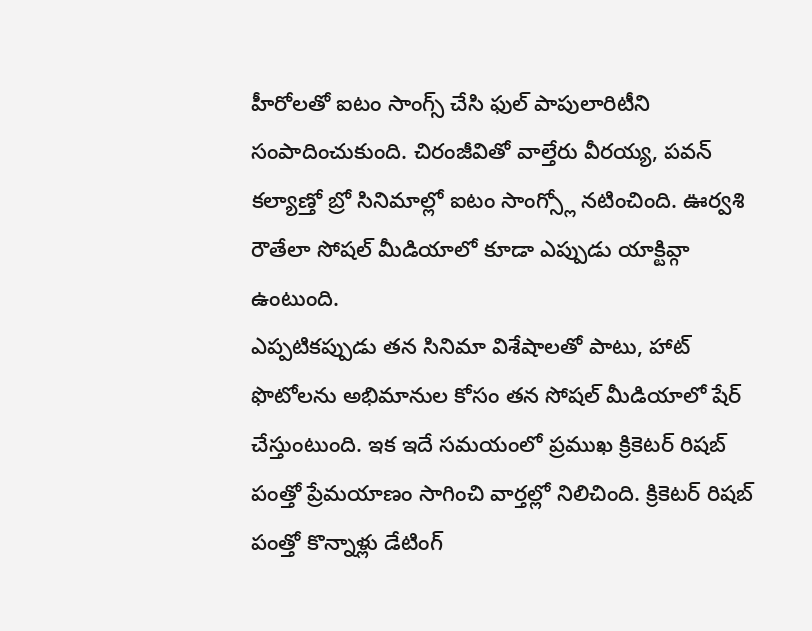హీరోలతో ఐటం సాంగ్స్ చేసి ఫుల్ పాపులారిటీని సంపాదించుకుంది. చిరంజీవితో వాల్తేరు వీరయ్య, పవన్ కల్యాణ్తో బ్రో సినిమాల్లో ఐటం సాంగ్స్లో నటించింది. ఊర్వశి రౌతేలా సోషల్ మీడియాలో కూడా ఎప్పుడు యాక్టివ్గా ఉంటుంది.
ఎప్పటికప్పుడు తన సినిమా విశేషాలతో పాటు, హాట్ ఫొటోలను అభిమానుల కోసం తన సోషల్ మీడియాలో షేర్ చేస్తుంటుంది. ఇక ఇదే సమయంలో ప్రముఖ క్రికెటర్ రిషబ్ పంత్తో ప్రేమయాణం సాగించి వార్తల్లో నిలిచింది. క్రికెటర్ రిషబ్ పంత్తో కొన్నాళ్లు డేటింగ్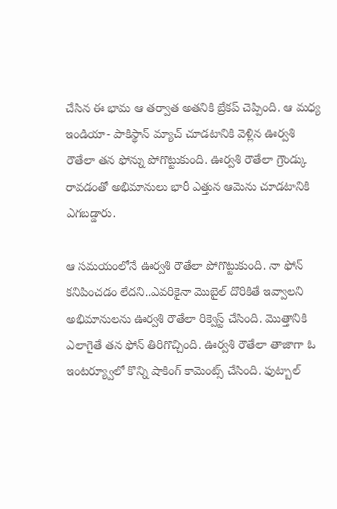చేసిన ఈ భామ ఆ తర్వాత అతనికి బ్రేకప్ చెప్పింది. ఆ మధ్య ఇండియా- పాకిస్థాన్ మ్యాచ్ చూడటానికి వెళ్లిన ఊర్వశి రౌతేలా తన ఫోన్ను పోగొట్టుకుంది. ఊర్వశి రౌతేలా గ్రౌండ్కు రావడంతో అభిమానులు భారీ ఎత్తున ఆమెను చూడటానికి ఎగబడ్డారు.

ఆ సమయంలోనే ఊర్వశి రౌతేలా పోగొట్టుకుంది. నా ఫోన్ కనిపించడం లేదని..ఎవరికైనా మొబైల్ దొరికితే ఇవ్వాలని అభిమానులను ఊర్వశి రౌతేలా రిక్వెస్ట్ చేసింది. మొత్తానికి ఎలాగైతే తన ఫోన్ తిరిగొచ్చింది. ఊర్వశి రౌతేలా తాజాగా ఓ ఇంటర్య్వూలో కొన్ని షాకింగ్ కామెంట్స్ చేసింది. ఫుట్బాల్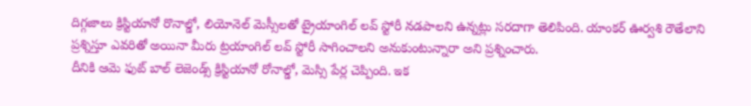దిగ్గజాలు క్రిస్టియానో రొనాల్డో, లియోనెల్ మెస్సీలతో ట్రైయాంగిల్ లవ్ స్టోరీ నడపాలని ఉన్నట్లు సరదాగా తెలిపింది. యాంకర్ ఊర్వశి రౌతేలాని ప్రశ్నిస్తూ ఎవరితో అయినా మీరు ట్రయాంగిల్ లవ్ స్టోరీ సాగించాలని అనుకుంటున్నారా అని ప్రశ్నించారు.
దీనికి ఆమె ఫుట్ బాల్ లెజెండ్స్ క్రిస్టియానో రోనాల్డో, మెస్సి పేర్ల చెప్పింది. ఇక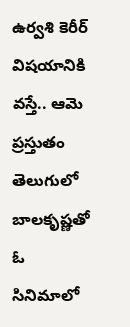ఉర్వశి కెరీర్ విషయానికి వస్తే.. ఆమె ప్రస్తుతం తెలుగులో బాలకృష్ణతో ఓ సినిమాలో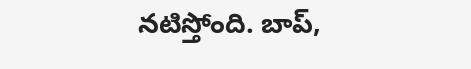నటిస్తోంది. బాప్,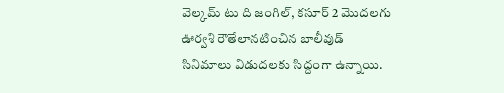వెల్కమ్ టు ది జంగిల్, కసూర్ 2 మొదలగు ఊర్వశి రౌతేలానటించిన బాలీవుడ్ సినిమాలు విడుదలకు సిద్దంగా ఉన్నాయి.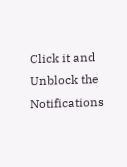Click it and Unblock the Notifications